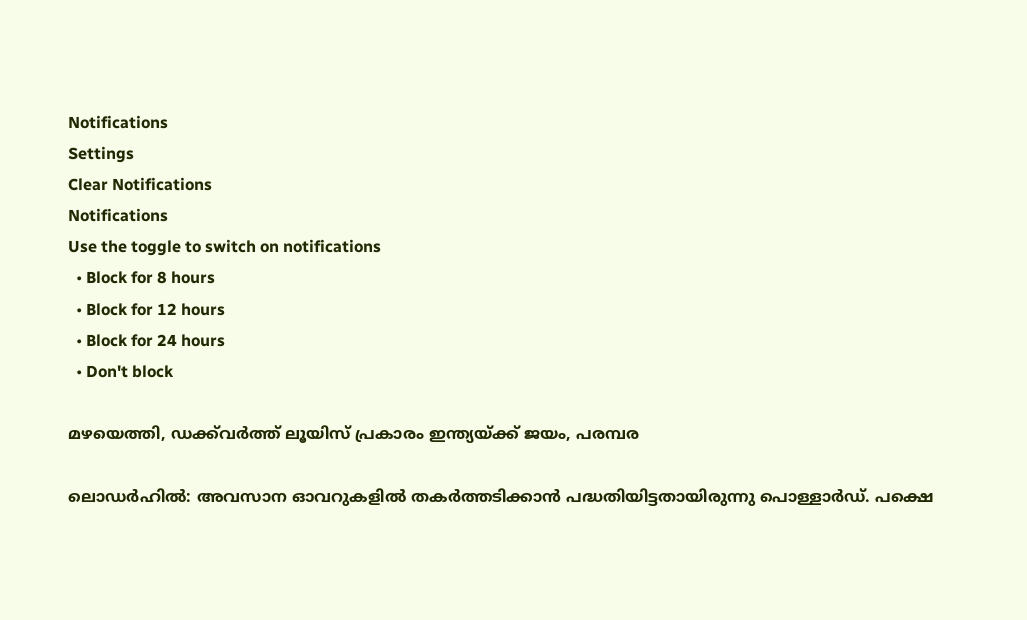Notifications
Settings
Clear Notifications
Notifications
Use the toggle to switch on notifications
  • Block for 8 hours
  • Block for 12 hours
  • Block for 24 hours
  • Don't block

മഴയെത്തി, ഡക്ക്‌വര്‍ത്ത് ലൂയിസ് പ്രകാരം ഇന്ത്യയ്ക്ക് ജയം, പരമ്പര

ലൊഡര്‍ഹില്‍: അവസാന ഓവറുകളില്‍ തകര്‍ത്തടിക്കാന്‍ പദ്ധതിയിട്ടതായിരുന്നു പൊള്ളാര്‍ഡ്. പക്ഷെ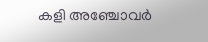കളി അഞ്ചോവര്‍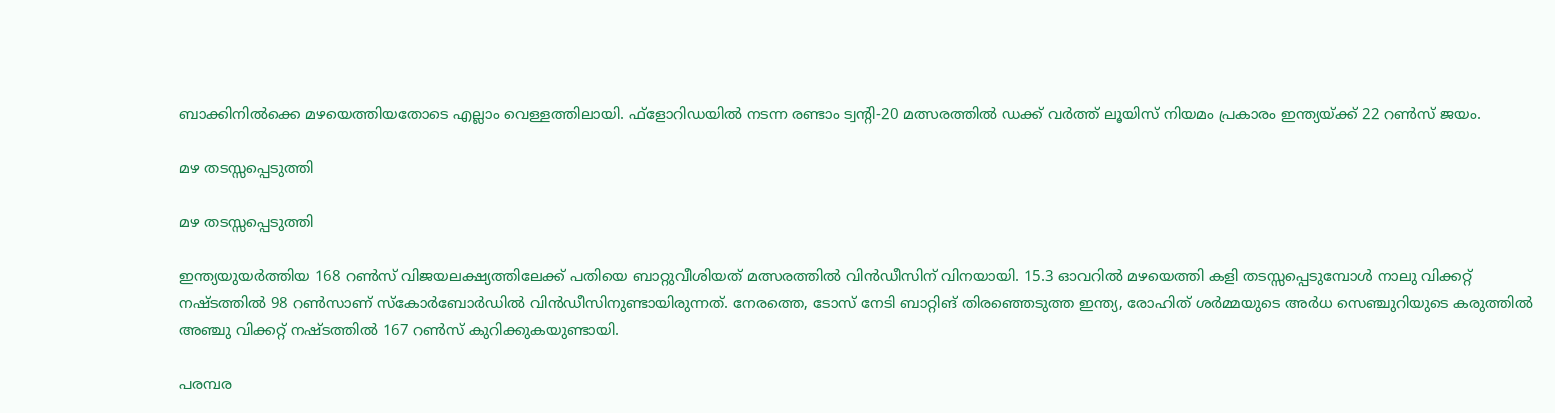ബാക്കിനില്‍ക്കെ മഴയെത്തിയതോടെ എല്ലാം വെള്ളത്തിലായി. ഫ്‌ളോറിഡയില്‍ നടന്ന രണ്ടാം ട്വന്റി-20 മത്സരത്തില്‍ ഡക്ക് വര്‍ത്ത് ലൂയിസ് നിയമം പ്രകാരം ഇന്ത്യയ്ക്ക് 22 റണ്‍സ് ജയം.

മഴ തടസ്സപ്പെടുത്തി

മഴ തടസ്സപ്പെടുത്തി

ഇന്ത്യയുയര്‍ത്തിയ 168 റണ്‍സ് വിജയലക്ഷ്യത്തിലേക്ക് പതിയെ ബാറ്റുവീശിയത് മത്സരത്തില്‍ വിന്‍ഡീസിന് വിനയായി. 15.3 ഓവറില്‍ മഴയെത്തി കളി തടസ്സപ്പെടുമ്പോള്‍ നാലു വിക്കറ്റ് നഷ്ടത്തില്‍ 98 റണ്‍സാണ് സ്കോര്‍ബോര്‍ഡില്‍ വിന്‍ഡീസിനുണ്ടായിരുന്നത്. നേരത്തെ, ടോസ് നേടി ബാറ്റിങ് തിരഞ്ഞെടുത്ത ഇന്ത്യ, രോഹിത് ശര്‍മ്മയുടെ അര്‍ധ സെഞ്ചുറിയുടെ കരുത്തില്‍ അഞ്ചു വിക്കറ്റ് നഷ്ടത്തില്‍ 167 റണ്‍സ് കുറിക്കുകയുണ്ടായി.

പരമ്പര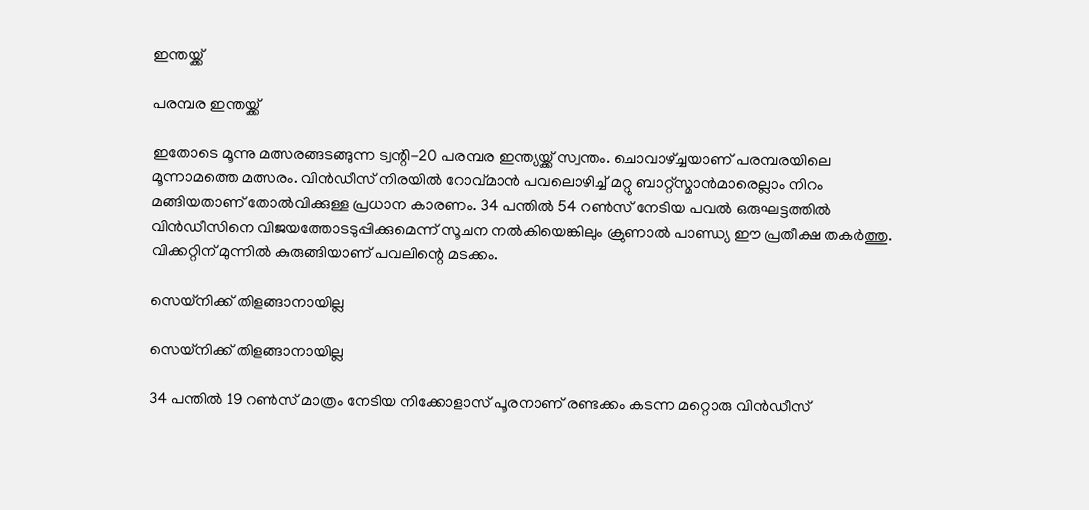ഇന്തയ്ക്ക്

പരമ്പര ഇന്തയ്ക്ക്

ഇതോടെ മൂന്നു മത്സരങ്ങടങ്ങുന്ന ട്വന്റി-20 പരമ്പര ഇന്ത്യയ്ക്ക് സ്വന്തം. ചൊവാഴ്ച്ചയാണ് പരമ്പരയിലെ മൂന്നാമത്തെ മത്സരം. വിന്‍ഡീസ് നിരയില്‍ റോവ്മാന്‍ പവലൊഴിച്ച് മറ്റു ബാറ്റ്‌സ്മാന്‍മാരെല്ലാം നിറം മങ്ങിയതാണ് തോല്‍വിക്കുള്ള പ്രധാന കാരണം. 34 പന്തില്‍ 54 റണ്‍സ് നേടിയ പവല്‍ ഒരുഘട്ടത്തില്‍ വിന്‍ഡീസിനെ വിജയത്തോടടുപ്പിക്കുമെന്ന് സൂചന നല്‍കിയെങ്കിലും ക്രുണാല്‍ പാണ്ഡ്യ ഈ പ്രതീക്ഷ തകര്‍ത്തു. വിക്കറ്റിന് മുന്നില്‍ കുരുങ്ങിയാണ് പവലിന്റെ മടക്കം.

സെയ്നിക്ക് തിളങ്ങാനായില്ല

സെയ്നിക്ക് തിളങ്ങാനായില്ല

34 പന്തില്‍ 19 റണ്‍സ് മാത്രം നേടിയ നിക്കോളാസ് പൂരനാണ് രണ്ടക്കം കടന്ന മറ്റൊരു വിന്‍ഡീസ്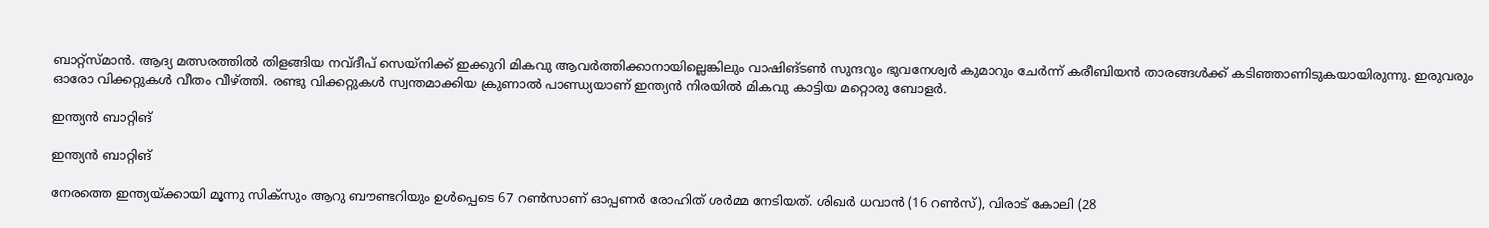ബാറ്റ്‌സ്മാന്‍. ആദ്യ മത്സരത്തില്‍ തിളങ്ങിയ നവ്ദീപ് സെയ്‌നിക്ക് ഇക്കുറി മികവു ആവര്‍ത്തിക്കാനായില്ലെങ്കിലും വാഷിങ്ടണ്‍ സുന്ദറും ഭുവനേശ്വര്‍ കുമാറും ചേര്‍ന്ന് കരീബിയന്‍ താരങ്ങള്‍ക്ക് കടിഞ്ഞാണിടുകയായിരുന്നു. ഇരുവരും ഓരോ വിക്കറ്റുകള്‍ വീതം വീഴ്ത്തി. രണ്ടു വിക്കറ്റുകള്‍ സ്വന്തമാക്കിയ ക്രുണാല്‍ പാണ്ഡ്യയാണ് ഇന്ത്യന്‍ നിരയില്‍ മികവു കാട്ടിയ മറ്റൊരു ബോളര്‍.

ഇന്ത്യൻ ബാറ്റിങ്

ഇന്ത്യൻ ബാറ്റിങ്

നേരത്തെ ഇന്ത്യയ്ക്കായി മൂന്നു സിക്‌സും ആറു ബൗണ്ടറിയും ഉള്‍പ്പെടെ 67 റണ്‍സാണ് ഓപ്പണര്‍ രോഹിത് ശര്‍മ്മ നേടിയത്. ശിഖര്‍ ധവാന്‍ (16 റണ്‍സ്), വിരാട് കോലി (28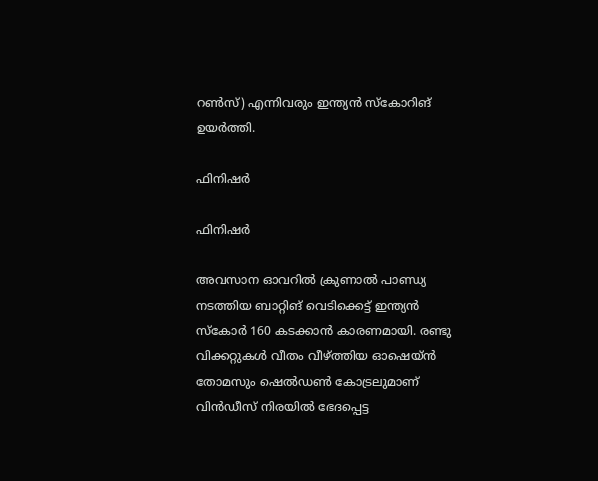റണ്‍സ്) എന്നിവരും ഇന്ത്യന്‍ സ്‌കോറിങ് ഉയര്‍ത്തി.

ഫിനിഷർ

ഫിനിഷർ

അവസാന ഓവറില്‍ ക്രുണാല്‍ പാണ്ഡ്യ നടത്തിയ ബാറ്റിങ് വെടിക്കെട്ട് ഇന്ത്യന്‍ സ്‌കോര്‍ 160 കടക്കാന്‍ കാരണമായി. രണ്ടു വിക്കറ്റുകള്‍ വീതം വീഴ്ത്തിയ ഓഷെയ്ന്‍ തോമസും ഷെല്‍ഡണ്‍ കോട്രലുമാണ് വിന്‍ഡീസ് നിരയില്‍ ഭേദപ്പെട്ട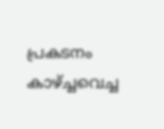പ്രകടനം കാഴ്ച്ചവെച്ച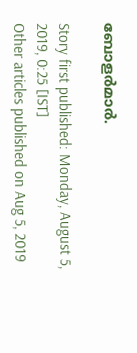ബോളര്‍മാര്‍.

Story first published: Monday, August 5, 2019, 0:25 [IST]
Other articles published on Aug 5, 2019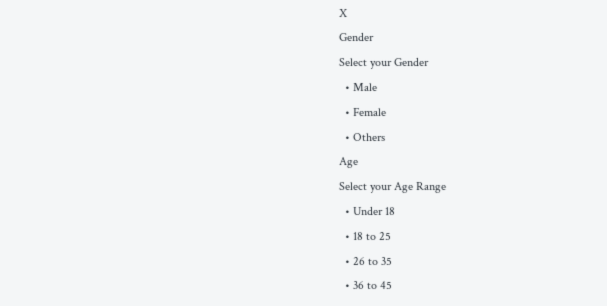X
Gender
Select your Gender
  • Male
  • Female
  • Others
Age
Select your Age Range
  • Under 18
  • 18 to 25
  • 26 to 35
  • 36 to 45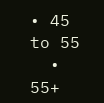• 45 to 55
  • 55+